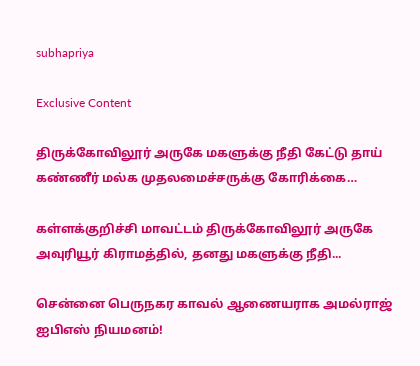subhapriya

Exclusive Content

திருக்கோவிலூர் அருகே மகளுக்கு நீதி கேட்டு தாய் கண்ணீர் மல்க முதலமைச்சருக்கு கோரிக்கை…

கள்ளக்குறிச்சி மாவட்டம் திருக்கோவிலூர் அருகே அவுரியூர் கிராமத்தில், தனது மகளுக்கு நீதி...

சென்னை பெருநகர காவல் ஆணையராக அமல்ராஜ் ஐபிஎஸ் நியமனம்!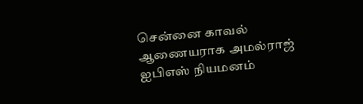சென்னை காவல் ஆணையராக அமல்ராஜ் ஐபிஎஸ் நியமனம்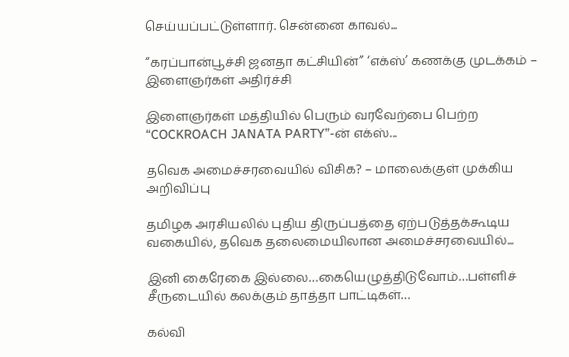செய்யப்பட்டுள்ளார். சென்னை காவல்...

“கரப்பான்பூச்சி ஜனதா கட்சியின்” ‘எக்ஸ்’ கணக்கு முடக்கம் – இளைஞர்கள் அதிர்ச்சி

இளைஞர்கள் மத்தியில் பெரும் வரவேற்பை பெற்ற “COCKROACH JANATA PARTY”-ன் எக்ஸ்...

தவெக அமைச்சரவையில் விசிக? – மாலைக்குள் முக்கிய அறிவிப்பு

தமிழக அரசியலில் புதிய திருப்பத்தை ஏற்படுத்தக்கூடிய வகையில், தவெக தலைமையிலான அமைச்சரவையில்...

இனி கைரேகை இல்லை…கையெழுத்திடுவோம்…பள்ளிச் சீருடையில் கலக்கும் தாத்தா பாட்டிகள்…

கல்வி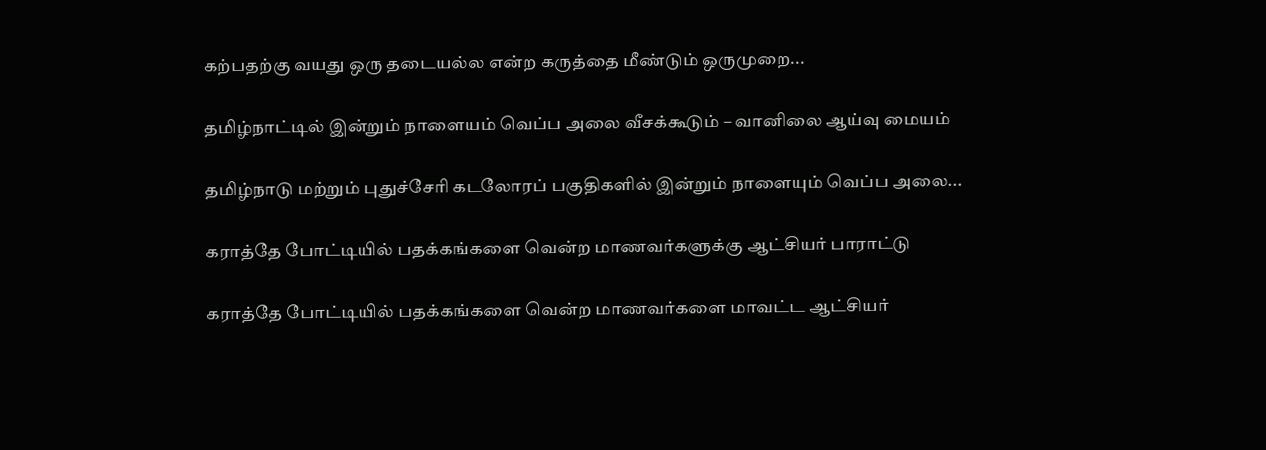கற்பதற்கு வயது ஒரு தடையல்ல என்ற கருத்தை மீண்டும் ஒருமுறை...

தமிழ்நாட்டில் இன்றும் நாளையம் வெப்ப அலை வீசக்கூடும் – வானிலை ஆய்வு மையம்

தமிழ்நாடு மற்றும் புதுச்சேரி கடலோரப் பகுதிகளில் இன்றும் நாளையும் வெப்ப அலை...

கராத்தே போட்டியில் பதக்கங்களை வென்ற மாணவர்களுக்கு ஆட்சியர் பாராட்டு

கராத்தே போட்டியில் பதக்கங்களை வென்ற மாணவர்களை மாவட்ட ஆட்சியர்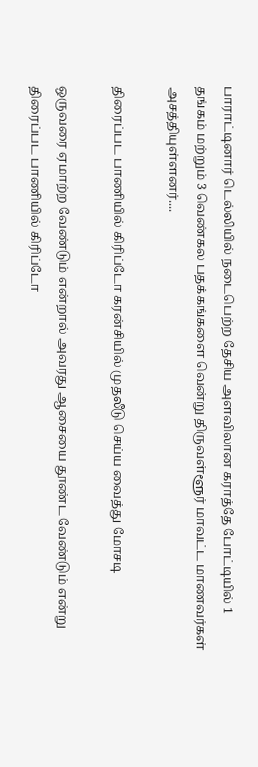பாராட்டினார் டெல்லியில் நடைபெற்ற தேசிய அளவிலான கராத்தே போட்டியில் 1 தங்கம் மற்றும் 3 வெண்கல பதக்கங்களை வென்று திருவள்ளூர் மாவட்ட மாணவர்கள் அசத்தியுள்ளனர்....

திரைப்பட பாணியில் கிரிப்டோ கரன்சியில் முதலீடு செய்ய வைத்து மோசடி

ஒருவரை ஏமாற்ற வேண்டும் என்றால் அவரது ஆசையை தூண்ட வேண்டும் என்று திரைப்பட பாணியில் கிரிப்டோ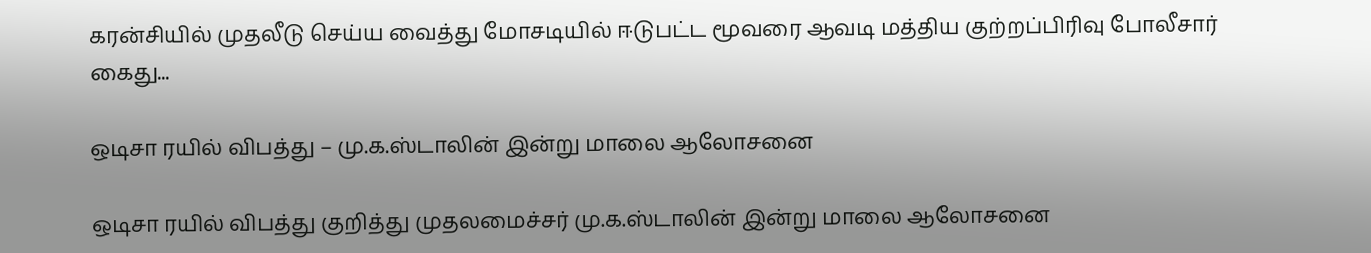கரன்சியில் முதலீடு செய்ய வைத்து மோசடியில் ஈடுபட்ட மூவரை ஆவடி மத்திய குற்றப்பிரிவு போலீசார் கைது...

ஒடிசா ரயில் விபத்து – மு.க.ஸ்டாலின் இன்று மாலை ஆலோசனை

ஒடிசா ரயில் விபத்து குறித்து முதலமைச்சர் மு.க.ஸ்டாலின் இன்று மாலை ஆலோசனை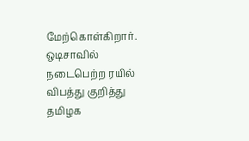மேற்கொள்கிறார். ஒடிசாவில் நடைபெற்ற ரயில் விபத்து குறித்து தமிழக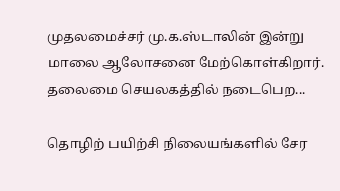முதலமைச்சர் மு.க.ஸ்டாலின் இன்று மாலை ஆலோசனை மேற்கொள்கிறார். தலைமை செயலகத்தில் நடைபெற...

தொழிற் பயிற்சி நிலையங்களில் சேர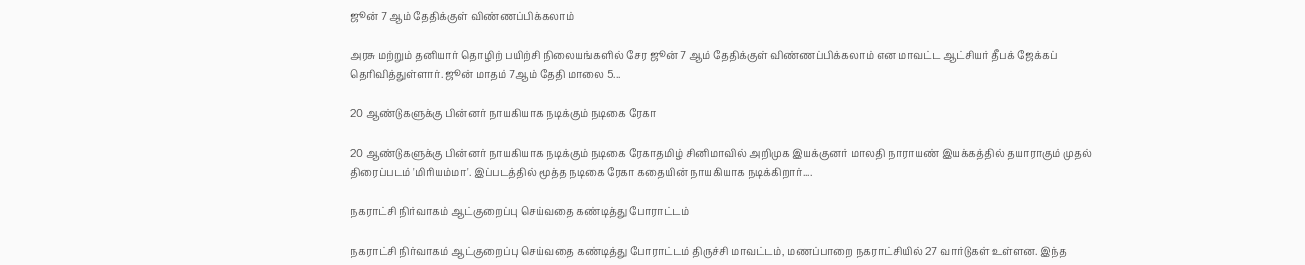ஜூன் 7 ஆம் தேதிக்குள் விண்ணப்பிக்கலாம்

அரசு மற்றும் தனியார் தொழிற் பயிற்சி நிலையங்களில் சேர ஜூன் 7 ஆம் தேதிக்குள் விண்ணப்பிக்கலாம் என மாவட்ட ஆட்சியர் தீபக் ஜேக்கப் தெரிவித்துள்ளார். ஜூன் மாதம் 7ஆம் தேதி மாலை 5...

20 ஆண்டுகளுக்கு பின்னர் நாயகியாக நடிக்கும் நடிகை ரேகா

20 ஆண்டுகளுக்கு பின்னர் நாயகியாக நடிக்கும் நடிகை ரேகாதமிழ் சினிமாவில் அறிமுக இயக்குனர் மாலதி நாராயண் இயக்கத்தில் தயாராகும் முதல் திரைப்படம் 'மிரியம்மா'. இப்படத்தில் மூத்த நடிகை ரேகா கதையின் நாயகியாக நடிக்கிறார்....

நகராட்சி நிர்வாகம் ஆட்குறைப்பு செய்வதை கண்டித்து போராட்டம்

நகராட்சி நிர்வாகம் ஆட்குறைப்பு செய்வதை கண்டித்து போராட்டம் திருச்சி மாவட்டம், மணப்பாறை நகராட்சியில் 27 வார்டுகள் உள்ளன. இந்த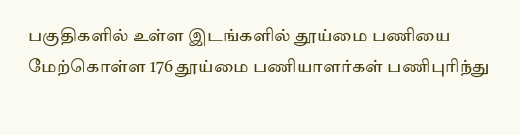பகுதிகளில் உள்ள இடங்களில் தூய்மை பணியை மேற்கொள்ள 176 தூய்மை பணியாளர்கள் பணிபுரிந்து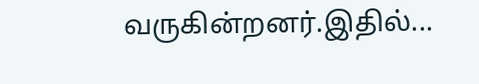வருகின்றனர்.இதில்...